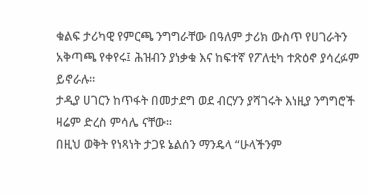ቁልፍ ታሪካዊ የምርጫ ንግግራቸው በዓለም ታሪክ ውስጥ የሀገራትን አቅጣጫ የቀየሩ፤ ሕዝብን ያነቃቁ እና ከፍተኛ የፖለቲካ ተጽዕኖ ያሳረፉም ይኖራሉ።
ታዲያ ሀገርን ከጥፋት በመታደግ ወደ ብርሃን ያሻገሩት እነዚያ ንግግሮች ዛሬም ድረስ ምሳሌ ናቸው።
በዚህ ወቅት የነጻነት ታጋዩ ኔልሰን ማንዴላ “ሁላችንም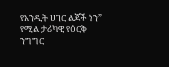የአንዲት ሀገር ልጆች ነን” የሚል ታሪካዊ የዕርቅ ንግግር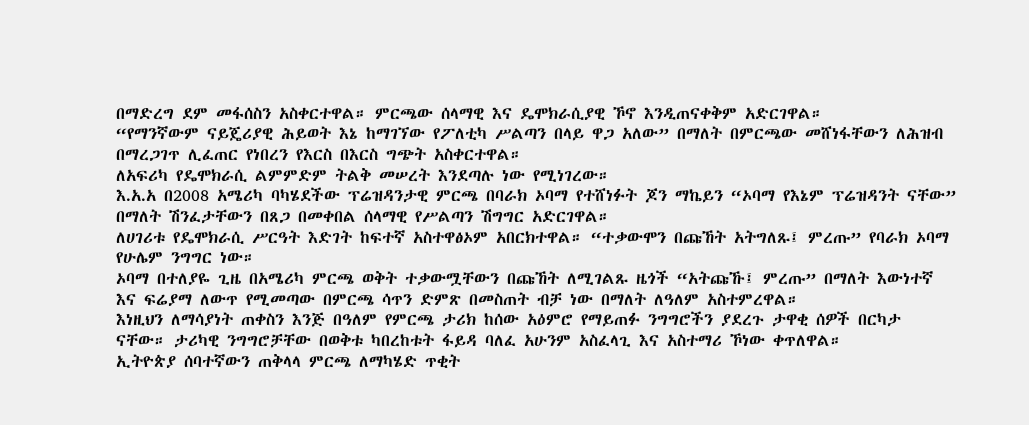በማድረግ ደም መፋሰስን አስቀርተዋል። ምርጫው ሰላማዊ እና ዴሞክራሲያዊ ኾኖ እንዲጠናቀቅም አድርገዋል።
“የማንኛውም ናይጄሪያዊ ሕይወት እኔ ከማገኘው የፖለቲካ ሥልጣን በላይ ዋጋ አለው” በማለት በምርጫው መሸነፋቸውን ለሕዝብ በማረጋገጥ ሊፈጠር የነበረን የእርስ በእርስ ግጭት አስቀርተዋል።
ለአፍሪካ የዴሞክራሲ ልምምድም ትልቅ መሠረት እንደጣሉ ነው የሚነገረው።
እ.አ.አ በ2008 አሜሪካ ባካሄደችው ፕሬዝዳንታዊ ምርጫ በባራክ ኦባማ የተሸነፉት ጆን ማኬይን “ኦባማ የእኔም ፕሬዝዳንት ናቸው” በማለት ሽንፈታቸውን በጸጋ በመቀበል ሰላማዊ የሥልጣን ሽግግር አድርገዋል።
ለሀገሪቱ የዴሞክራሲ ሥርዓት እድገት ከፍተኛ አስተዋፅኦም አበርክተዋል። “ተቃውሞን በጩኸት አትግለጹ፤ ምረጡ” የባራክ ኦባማ የሁሌም ንግግር ነው።
ኦባማ በተለያዬ ጊዜ በአሜሪካ ምርጫ ወቅት ተቃውሟቸውን በጩኸት ለሚገልጹ ዜጎች “አትጩኹ፤ ምረጡ” በማለት እውነተኛ እና ፍሬያማ ለውጥ የሚመጣው በምርጫ ሳጥን ድምጽ በመስጠት ብቻ ነው በማለት ለዓለም አስተምረዋል።
እነዚህን ለማሳያነት ጠቀስን እንጅ በዓለም የምርጫ ታሪክ ከሰው አዕምሮ የማይጠፉ ንግግሮችን ያደረጉ ታዋቂ ሰዎች በርካታ ናቸው። ታሪካዊ ንግግሮቻቸው በወቅቱ ካበረከቱት ፋይዳ ባለፈ አሁንም አስፈላጊ እና አስተማሪ ኾነው ቀጥለዋል።
ኢትዮጵያ ሰባተኛውን ጠቅላላ ምርጫ ለማካሄድ ጥቂት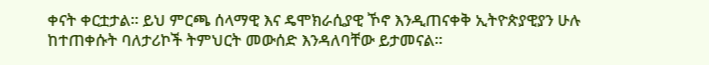ቀናት ቀርቷታል። ይህ ምርጫ ሰላማዊ እና ዴሞክራሲያዊ ኾኖ እንዲጠናቀቅ ኢትዮጵያዊያን ሁሉ ከተጠቀሱት ባለታሪኮች ትምህርት መውሰድ እንዳለባቸው ይታመናል።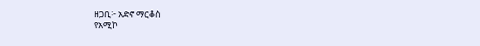ዘጋቢ፦ አድኖ ማርቆስ
የአሚኮ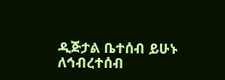ዲጅታል ቤተሰብ ይሁኑ
ለኅብረተሰብ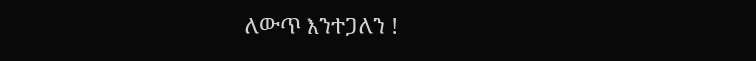ለውጥ እንተጋለን !